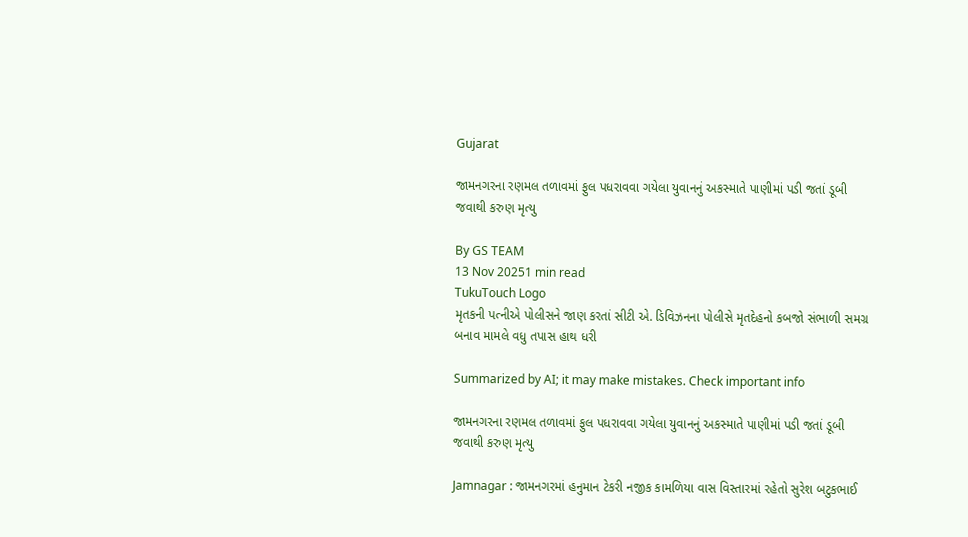Gujarat

જામનગરના રણમલ તળાવમાં ફુલ પધરાવવા ગયેલા યુવાનનું અકસ્માતે પાણીમાં પડી જતાં ડૂબી જવાથી કરુણ મૃત્યુ

By GS TEAM
13 Nov 20251 min read
TukuTouch Logo
મૃતકની પત્નીએ પોલીસને જાણ કરતાં સીટી એ. ડિવિઝનના પોલીસે મૃતદેહનો કબજો સંભાળી સમગ્ર બનાવ મામલે વધુ તપાસ હાથ ધરી

Summarized by AI; it may make mistakes. Check important info

જામનગરના રણમલ તળાવમાં ફુલ પધરાવવા ગયેલા યુવાનનું અકસ્માતે પાણીમાં પડી જતાં ડૂબી જવાથી કરુણ મૃત્યુ

Jamnagar : જામનગરમાં હનુમાન ટેકરી નજીક કામળિયા વાસ વિસ્તારમાં રહેતો સુરેશ બટુકભાઈ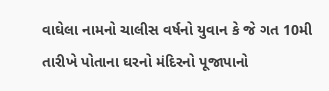વાઘેલા નામનો ચાલીસ વર્ષનો યુવાન કે જે ગત 10મી તારીખે પોતાના ઘરનો મંદિરનો પૂજાપાનો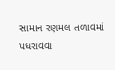સામાન રણમલ તળાવમાં પધરાવવા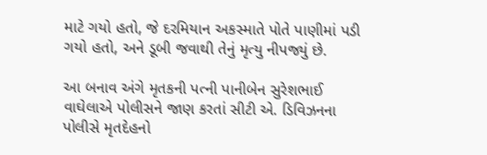માટે ગયો હતો, જે દરમિયાન અકસ્માતે પોતે પાણીમાં પડી ગયો હતો, અને ડૂબી જવાથી તેનું મૃત્યુ નીપજ્યું છે.

આ બનાવ અંગે મૃતકની પત્ની પાનીબેન સુરેશભાઈ વાઘેલાએ પોલીસને જાણ કરતાં સીટી એ. ડિવિઝનના પોલીસે મૃતદેહનો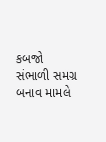કબજો સંભાળી સમગ્ર બનાવ મામલે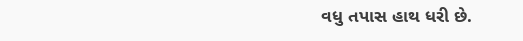વધુ તપાસ હાથ ધરી છે.